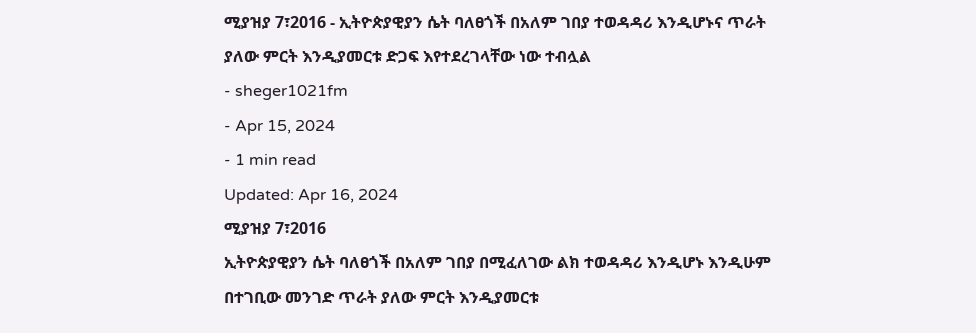ሚያዝያ 7፣2016 - ኢትዮጵያዊያን ሴት ባለፀጎች በአለም ገበያ ተወዳዳሪ እንዲሆኑና ጥራት ያለው ምርት እንዲያመርቱ ድጋፍ እየተደረገላቸው ነው ተብሏል
- sheger1021fm
- Apr 15, 2024
- 1 min read
Updated: Apr 16, 2024
ሚያዝያ 7፣2016
ኢትዮጵያዊያን ሴት ባለፀጎች በአለም ገበያ በሚፈለገው ልክ ተወዳዳሪ እንዲሆኑ እንዲሁም በተገቢው መንገድ ጥራት ያለው ምርት እንዲያመርቱ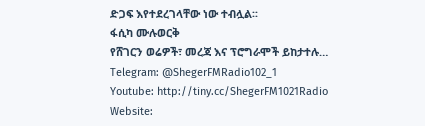ድጋፍ እየተደረገላቸው ነው ተብሏል፡፡
ፋሲካ ሙሉወርቅ
የሸገርን ወሬዎች፣ መረጃ እና ፕሮግራሞች ይከታተሉ…
Telegram: @ShegerFMRadio102_1
Youtube: http://tiny.cc/ShegerFM1021Radio
Website: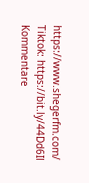https://www.shegerfm.com/
Tiktok: https://bit.ly/44Dd6Il
Kommentare